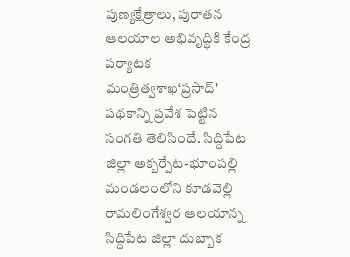పుణ్యక్షేత్రాలు, పురాతన ఆలయాల అభివృద్ధికి కేంద్ర పర్యాటక మంత్రిత్వశాఖ‘ప్రసాద్' పథకాన్ని ప్రవేశ పెట్టిన సంగతి తెలిసిందే. సిద్దిపేట జిల్లా అక్బర్పేట-భూంపల్లి మండలంలోని కూడవెల్లి రామలింగేశ్వర ఆలయాన్న
సిద్దిపేట జిల్లా దుబ్బాక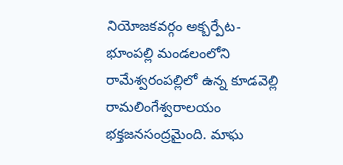నియోజకవర్గం అక్బర్పేట-భూంపల్లి మండలంలోని రామేశ్వరంపల్లిలో ఉన్న కూడవెల్లి రామలింగేశ్వరాలయం భక్తజనసంద్రమైంది. మాఘ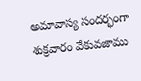అమావాస్య సందర్భంగా శుక్రవారం వేకువజాము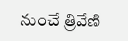నుంచే త్రివేణి